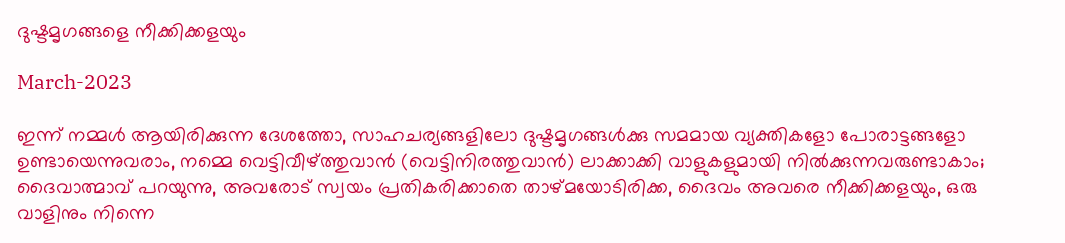ദുഷ്ടമൃഗങ്ങളെ നീക്കിക്കളയും

March-2023

ഇന്ന് നമ്മൾ ആയിരിക്കുന്ന ദേശത്തോ, സാഹചര്യങ്ങളിലോ ദുഷ്ടമൃഗങ്ങൾക്കു സമമായ വ്യക്തികളോ പോരാട്ടങ്ങളോ ഉണ്ടായെന്നുവരാം, നമ്മെ വെട്ടിവീഴ്ത്തുവാൻ (വെട്ടിനിരത്തുവാൻ) ലാക്കാക്കി വാളുകളുമായി നിൽക്കുന്നവരുണ്ടാകാം; ദൈവാത്മാവ് പറയുന്നു, അവരോട് സ്വയം പ്രതികരിക്കാതെ താഴ്മയോടിരിക്ക, ദൈവം അവരെ നീക്കിക്കളയും, ഒരു വാളിനും നിന്നെ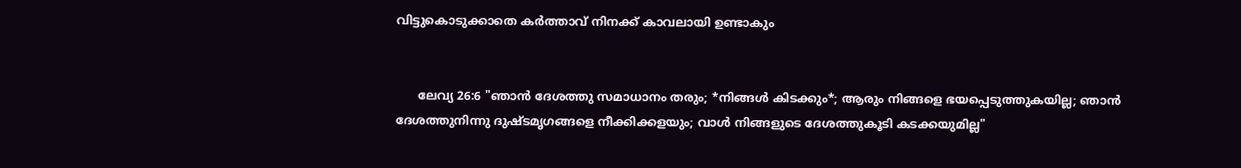വിട്ടുകൊടുക്കാതെ കർത്താവ് നിനക്ക് കാവലായി ഉണ്ടാകും


      ലേവ്യ 26:6 "ഞാൻ ദേശത്തു സമാധാനം തരും; *നിങ്ങൾ കിടക്കും*; ആരും നിങ്ങളെ ഭയപ്പെടുത്തുകയില്ല; ഞാൻ ദേശത്തുനിന്നു ദുഷ്ടമൃഗങ്ങളെ നീക്കിക്കളയും; വാൾ നിങ്ങളുടെ ദേശത്തുകൂടി കടക്കയുമില്ല"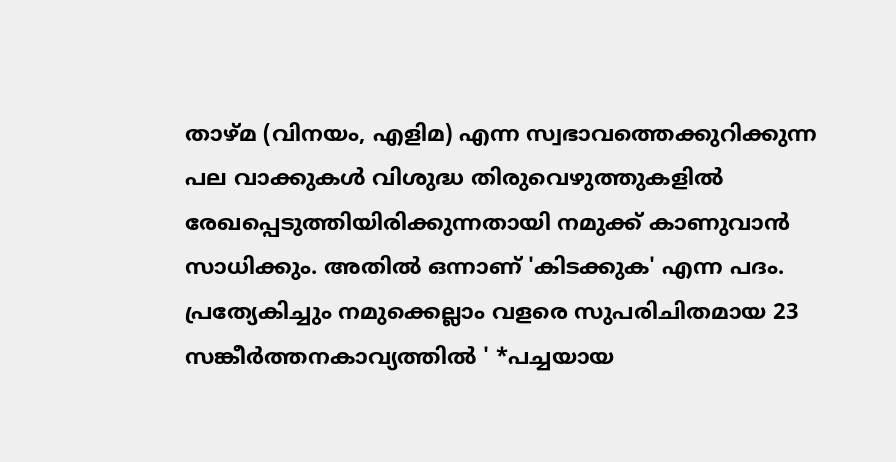താഴ്മ (വിനയം, എളിമ) എന്ന സ്വഭാവത്തെക്കുറിക്കുന്ന പല വാക്കുകൾ വിശുദ്ധ തിരുവെഴുത്തുകളിൽ രേഖപ്പെടുത്തിയിരിക്കുന്നതായി നമുക്ക് കാണുവാൻ സാധിക്കും. അതിൽ ഒന്നാണ് 'കിടക്കുക' എന്ന പദം. പ്രത്യേകിച്ചും നമുക്കെല്ലാം വളരെ സുപരിചിതമായ 23 സങ്കീർത്തനകാവ്യത്തിൽ ' *പച്ചയായ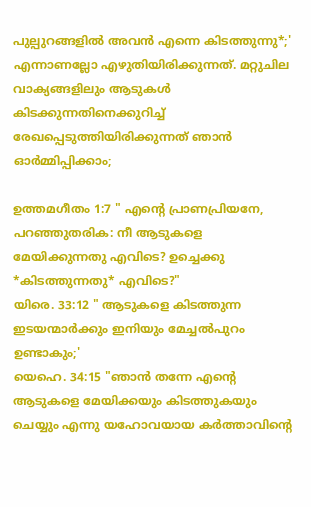പുല്പുറങ്ങളിൽ അവൻ എന്നെ കിടത്തുന്നു*;' എന്നാണല്ലോ എഴുതിയിരിക്കുന്നത്. മറ്റുചില വാക്യങ്ങളിലും ആടുകൾ കിടക്കുന്നതിനെക്കുറിച്ച് രേഖപ്പെടുത്തിയിരിക്കുന്നത് ഞാൻ ഓർമ്മിപ്പിക്കാം;

ഉത്തമഗീതം 1:7 " എന്റെ പ്രാണപ്രിയനേ, പറഞ്ഞുതരിക: നീ ആടുകളെ മേയിക്കുന്നതു എവിടെ? ഉച്ചെക്കു *കിടത്തുന്നതു* എവിടെ?"
യിരെ. 33:12 " ആടുകളെ കിടത്തുന്ന ഇടയന്മാർക്കും ഇനിയും മേച്ചൽപുറം ഉണ്ടാകും;'
യെഹെ. 34:15 "ഞാൻ തന്നേ എന്റെ ആടുകളെ മേയിക്കയും കിടത്തുകയും ചെയ്യും എന്നു യഹോവയായ കർത്താവിന്റെ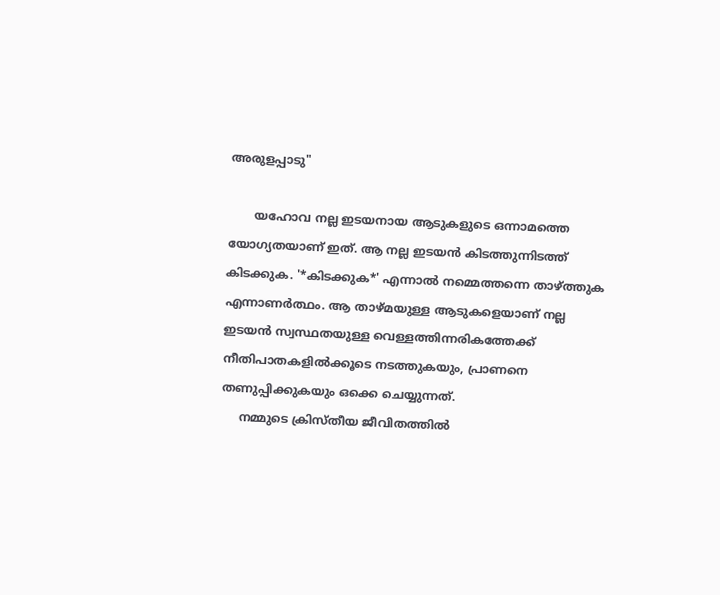അരുളപ്പാടു"

       യഹോവ നല്ല ഇടയനായ ആടുകളുടെ ഒന്നാമത്തെ യോഗ്യതയാണ് ഇത്. ആ നല്ല ഇടയൻ കിടത്തുന്നിടത്ത് കിടക്കുക. '*കിടക്കുക*' എന്നാൽ നമ്മെത്തന്നെ താഴ്ത്തുക എന്നാണർത്ഥം. ആ താഴ്മയുള്ള ആടുകളെയാണ് നല്ല ഇടയൻ സ്വസ്ഥതയുള്ള വെള്ളത്തിന്നരികത്തേക്ക് നീതിപാതകളിൽക്കൂടെ നടത്തുകയും, പ്രാണനെ തണുപ്പിക്കുകയും ഒക്കെ ചെയ്യുന്നത്.
     നമ്മുടെ ക്രിസ്തീയ ജീവിതത്തിൽ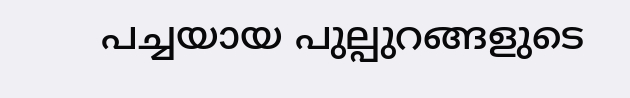പച്ചയായ പുല്പുറങ്ങളുടെ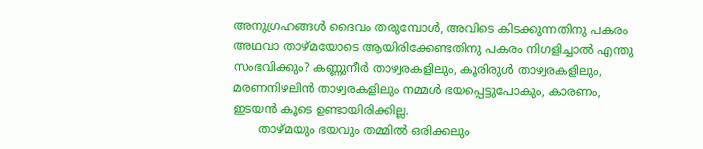അനുഗ്രഹങ്ങൾ ദൈവം തരുമ്പോൾ, അവിടെ കിടക്കുന്നതിനു പകരം അഥവാ താഴ്മയോടെ ആയിരിക്കേണ്ടതിനു പകരം നിഗളിച്ചാൽ എന്തു സംഭവിക്കും? കണ്ണുനീർ താഴ്വരകളിലും, കൂരിരുൾ താഴ്വരകളിലും, മരണനിഴലിൻ താഴ്വരകളിലും നമ്മൾ ഭയപ്പെട്ടുപോകും, കാരണം, ഇടയൻ കൂടെ ഉണ്ടായിരിക്കില്ല.
       താഴ്മയും ഭയവും തമ്മിൽ ഒരിക്കലും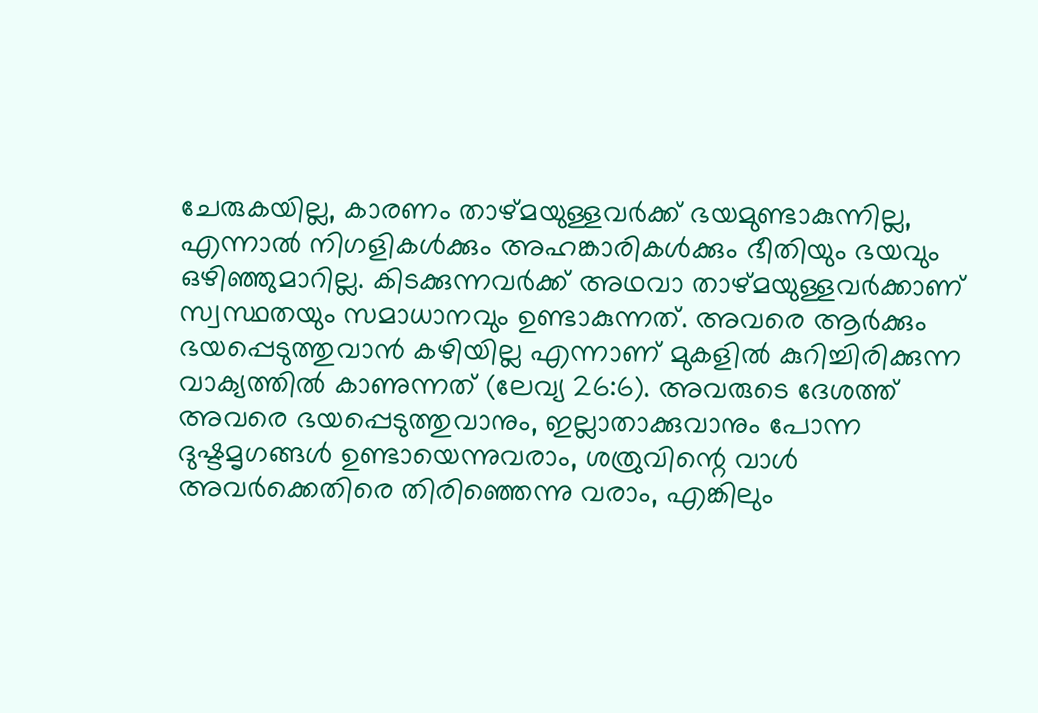ചേരുകയില്ല, കാരണം താഴ്മയുള്ളവർക്ക് ഭയമുണ്ടാകുന്നില്ല, എന്നാൽ നിഗളികൾക്കും അഹങ്കാരികൾക്കും ഭീതിയും ഭയവും ഒഴിഞ്ഞുമാറില്ല. കിടക്കുന്നവർക്ക് അഥവാ താഴ്മയുള്ളവർക്കാണ് സ്വസ്ഥതയും സമാധാനവും ഉണ്ടാകുന്നത്. അവരെ ആർക്കും ഭയപ്പെടുത്തുവാൻ കഴിയില്ല എന്നാണ് മുകളിൽ കുറിച്ചിരിക്കുന്ന വാക്യത്തിൽ കാണുന്നത് (ലേവ്യ 26:6). അവരുടെ ദേശത്ത് അവരെ ഭയപ്പെടുത്തുവാനും, ഇല്ലാതാക്കുവാനും പോന്ന ദുഷ്ടമൃഗങ്ങൾ ഉണ്ടായെന്നുവരാം, ശത്രുവിന്റെ വാൾ അവർക്കെതിരെ തിരിഞ്ഞെന്നു വരാം, എങ്കിലും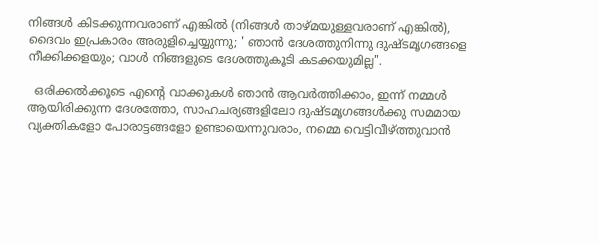നിങ്ങൾ കിടക്കുന്നവരാണ് എങ്കിൽ (നിങ്ങൾ താഴ്മയുള്ളവരാണ് എങ്കിൽ), ദൈവം ഇപ്രകാരം അരുളിച്ചെയ്യുന്നു; ' ഞാൻ ദേശത്തുനിന്നു ദുഷ്ടമൃഗങ്ങളെ നീക്കിക്കളയും; വാൾ നിങ്ങളുടെ ദേശത്തുകൂടി കടക്കയുമില്ല".

  ഒരിക്കൽക്കൂടെ എന്റെ വാക്കുകൾ ഞാൻ ആവർത്തിക്കാം, ഇന്ന് നമ്മൾ ആയിരിക്കുന്ന ദേശത്തോ, സാഹചര്യങ്ങളിലോ ദുഷ്ടമൃഗങ്ങൾക്കു സമമായ വ്യക്തികളോ പോരാട്ടങ്ങളോ ഉണ്ടായെന്നുവരാം, നമ്മെ വെട്ടിവീഴ്ത്തുവാൻ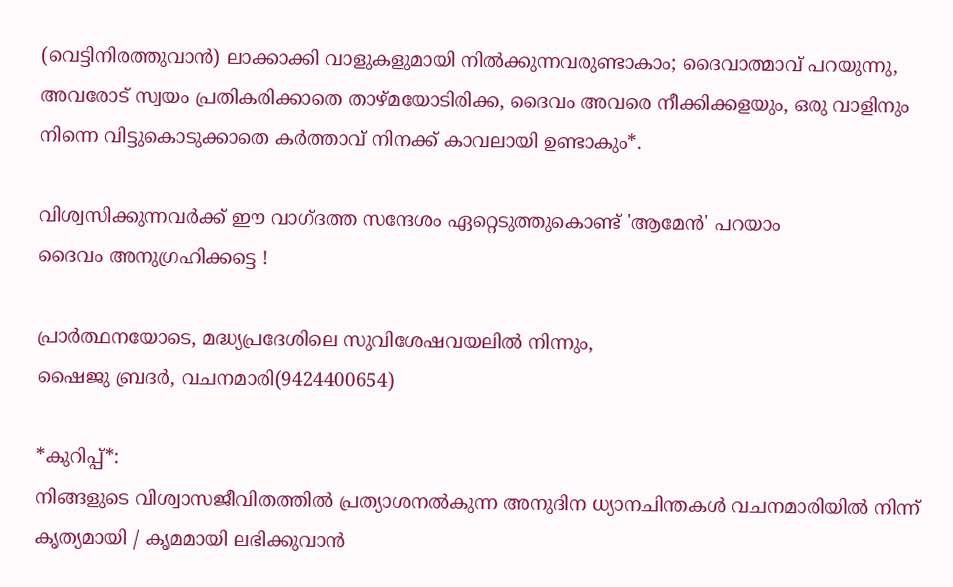(വെട്ടിനിരത്തുവാൻ) ലാക്കാക്കി വാളുകളുമായി നിൽക്കുന്നവരുണ്ടാകാം; ദൈവാത്മാവ് പറയുന്നു, അവരോട് സ്വയം പ്രതികരിക്കാതെ താഴ്മയോടിരിക്ക, ദൈവം അവരെ നീക്കിക്കളയും, ഒരു വാളിനും നിന്നെ വിട്ടുകൊടുക്കാതെ കർത്താവ് നിനക്ക് കാവലായി ഉണ്ടാകും*.

വിശ്വസിക്കുന്നവർക്ക് ഈ വാഗ്ദത്ത സന്ദേശം ഏറ്റെടുത്തുകൊണ്ട് 'ആമേൻ' പറയാം
ദൈവം അനുഗ്രഹിക്കട്ടെ !

പ്രാർത്ഥനയോടെ, മദ്ധ്യപ്രദേശിലെ സുവിശേഷവയലിൽ നിന്നും,
ഷൈജു ബ്രദർ, വചനമാരി(9424400654)

*കുറിപ്പ്*:
നിങ്ങളുടെ വിശ്വാസജീവിതത്തിൽ പ്രത്യാശനൽകുന്ന അനുദിന ധ്യാനചിന്തകൾ വചനമാരിയിൽ നിന്ന് കൃത്യമായി / കൃമമായി ലഭിക്കുവാൻ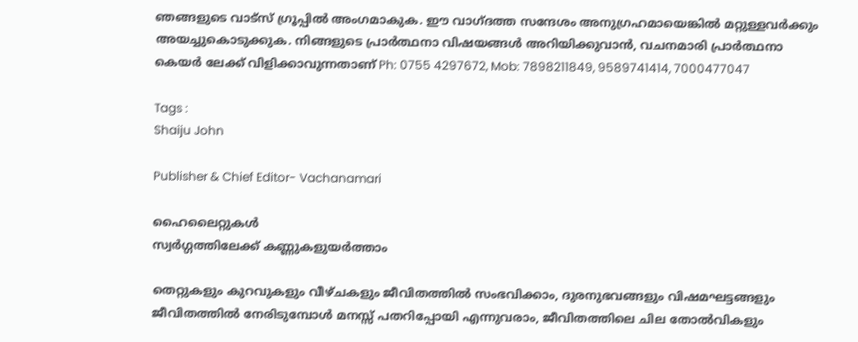ഞങ്ങളുടെ വാട്സ് ഗ്രൂപ്പിൽ അംഗമാകുക. ഈ വാഗ്ദത്ത സന്ദേശം അനുഗ്രഹമായെങ്കിൽ മറ്റുള്ളവർക്കും അയച്ചുകൊടുക്കുക. നിങ്ങളുടെ പ്രാർത്ഥനാ വിഷയങ്ങൾ അറിയിക്കുവാൻ, വചനമാരി പ്രാർത്ഥനാ കെയർ ലേക്ക് വിളിക്കാവുന്നതാണ് Ph: 0755 4297672, Mob: 7898211849, 9589741414, 7000477047

Tags :
Shaiju John

Publisher & Chief Editor- Vachanamari

ഹൈലൈറ്റുകൾ
സ്വർഗ്ഗത്തിലേക്ക് കണ്ണുകളുയർത്താം

തെറ്റുകളും കുറവുകളും വീഴ്ചകളും ജീവിതത്തിൽ സംഭവിക്കാം, ദുരനുഭവങ്ങളും വിഷമഘട്ടങ്ങളും ജീവിതത്തിൽ നേരിടുമ്പോൾ മനസ്സ് പതറിപ്പോയി എന്നുവരാം, ജീവിതത്തിലെ ചില തോൽവികളും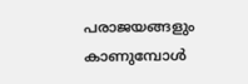പരാജയങ്ങളും കാണുമ്പോൾ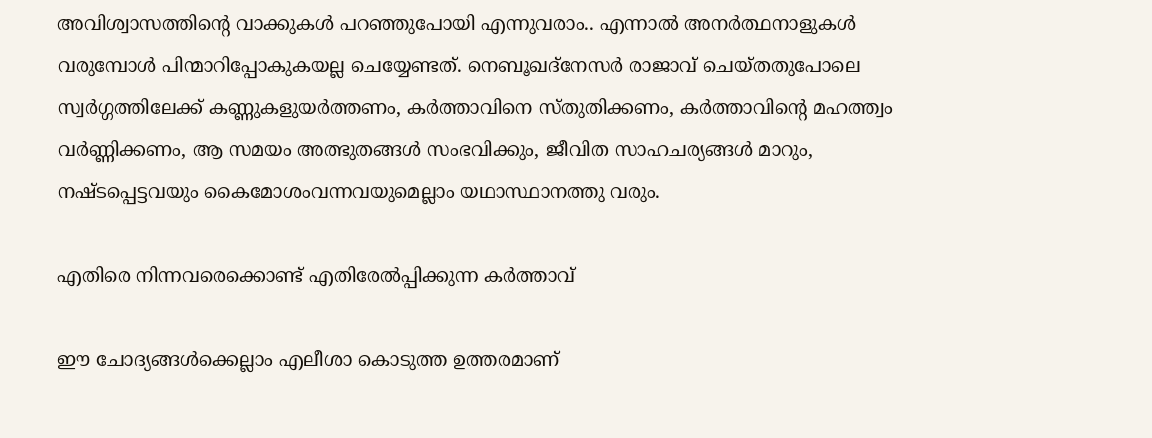അവിശ്വാസത്തിൻ്റെ വാക്കുകൾ പറഞ്ഞുപോയി എന്നുവരാം.. എന്നാൽ അനർത്ഥനാളുകൾ വരുമ്പോൾ പിന്മാറിപ്പോകുകയല്ല ചെയ്യേണ്ടത്. നെബൂഖദ്നേസർ രാജാവ് ചെയ്തതുപോലെ സ്വർഗ്ഗത്തിലേക്ക് കണ്ണുകളുയർത്തണം, കർത്താവിനെ സ്തുതിക്കണം, കർത്താവിൻ്റെ മഹത്ത്വം വർണ്ണിക്കണം, ആ സമയം അത്ഭുതങ്ങൾ സംഭവിക്കും, ജീവിത സാഹചര്യങ്ങൾ മാറും, നഷ്ടപ്പെട്ടവയും കൈമോശംവന്നവയുമെല്ലാം യഥാസ്ഥാനത്തു വരും.

എതിരെ നിന്നവരെക്കൊണ്ട് എതിരേൽപ്പിക്കുന്ന കർത്താവ്

ഈ ചോദ്യങ്ങൾക്കെല്ലാം എലീശാ കൊടുത്ത ഉത്തരമാണ്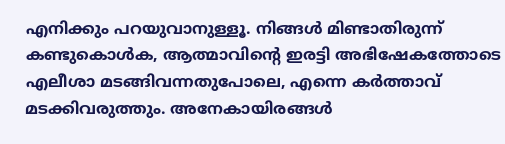എനിക്കും പറയുവാനുള്ളൂ. നിങ്ങൾ മിണ്ടാതിരുന്ന് കണ്ടുകൊൾക, ആത്മാവിൻ്റെ ഇരട്ടി അഭിഷേകത്തോടെ എലീശാ മടങ്ങിവന്നതുപോലെ, എന്നെ കർത്താവ് മടക്കിവരുത്തും. അനേകായിരങ്ങൾ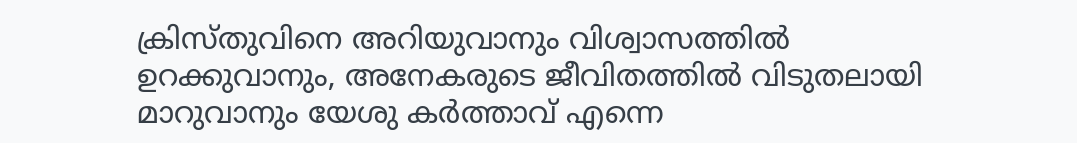ക്രിസ്തുവിനെ അറിയുവാനും വിശ്വാസത്തിൽ ഉറക്കുവാനും, അനേകരുടെ ജീവിതത്തിൽ വിടുതലായി മാറുവാനും യേശു കർത്താവ് എന്നെ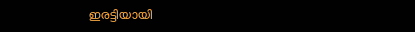ഇരട്ടിയായി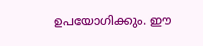ഉപയോഗിക്കും. ഈ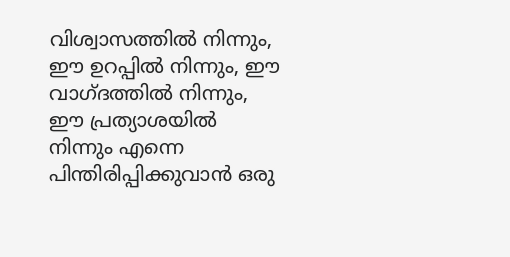വിശ്വാസത്തിൽ നിന്നും, ഈ ഉറപ്പിൽ നിന്നും, ഈ വാഗ്ദത്തിൽ നിന്നും, ഈ പ്രത്യാശയിൽ നിന്നും എന്നെ പിന്തിരിപ്പിക്കുവാൻ ഒരു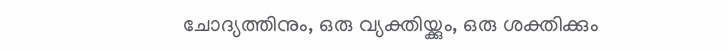ചോദ്യത്തിനും, ഒരു വ്യക്തിയ്ക്കും, ഒരു ശക്തിക്കും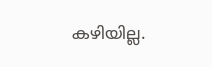കഴിയില്ല.